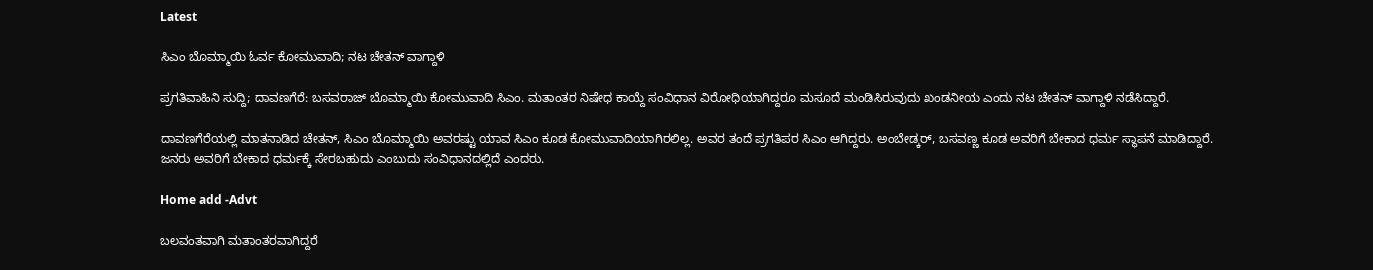Latest

ಸಿಎಂ ಬೊಮ್ಮಾಯಿ ಓರ್ವ ಕೋಮುವಾದಿ; ನಟ ಚೇತನ್ ವಾಗ್ದಾಳಿ

ಪ್ರಗತಿವಾಹಿನಿ ಸುದ್ದಿ; ದಾವಣಗೆರೆ: ಬಸವರಾಜ್ ಬೊಮ್ಮಾಯಿ ಕೋಮುವಾದಿ ಸಿಎಂ. ಮತಾಂತರ ನಿಷೇಧ ಕಾಯ್ದೆ ಸಂವಿಧಾನ ವಿರೋಧಿಯಾಗಿದ್ದರೂ ಮಸೂದೆ ಮಂಡಿಸಿರುವುದು ಖಂಡನೀಯ ಎಂದು ನಟ ಚೇತನ್ ವಾಗ್ದಾಳಿ ನಡೆಸಿದ್ದಾರೆ.

ದಾವಣಗೆರೆಯಲ್ಲಿ ಮಾತನಾಡಿದ ಚೇತನ್, ಸಿಎಂ ಬೊಮ್ಮಾಯಿ ಅವರಷ್ಟು ಯಾವ ಸಿಎಂ ಕೂಡ ಕೋಮುವಾದಿಯಾಗಿರಲಿಲ್ಲ. ಅವರ ತಂದೆ ಪ್ರಗತಿಪರ ಸಿಎಂ ಆಗಿದ್ದರು. ಅಂಬೇಡ್ಕರ್, ಬಸವಣ್ಣ ಕೂಡ ಅವರಿಗೆ ಬೇಕಾದ ಧರ್ಮ ಸ್ಥಾಪನೆ ಮಾಡಿದ್ದಾರೆ. ಜನರು ಅವರಿಗೆ ಬೇಕಾದ ಧರ್ಮಕ್ಕೆ ಸೇರಬಹುದು ಎಂಬುದು ಸಂವಿಧಾನದಲ್ಲಿದೆ ಎಂದರು.

Home add -Advt

ಬಲವಂತವಾಗಿ ಮತಾಂತರವಾಗಿದ್ದರೆ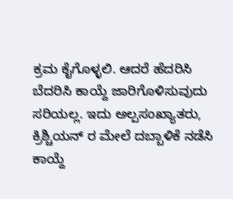ಕ್ರಮ ಕೈಗೊಳ್ಳಲಿ. ಆದರೆ ಹೆದರಿಸಿ ಬೆದರಿಸಿ ಕಾಯ್ದೆ ಜಾರಿಗೊಳಿಸುವುದು ಸರಿಯಲ್ಲ. ಇದು ಅಲ್ಪಸಂಖ್ಯಾತರು, ಕ್ರಿಶ್ಚಿಯನ್ ರ ಮೇಲೆ ದಬ್ಬಾಳಿಕೆ ನಡೆಸಿ ಕಾಯ್ದೆ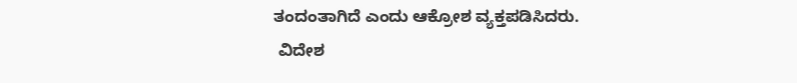ತಂದಂತಾಗಿದೆ ಎಂದು ಆಕ್ರೋಶ ವ್ಯಕ್ತಪಡಿಸಿದರು.
 ವಿದೇಶ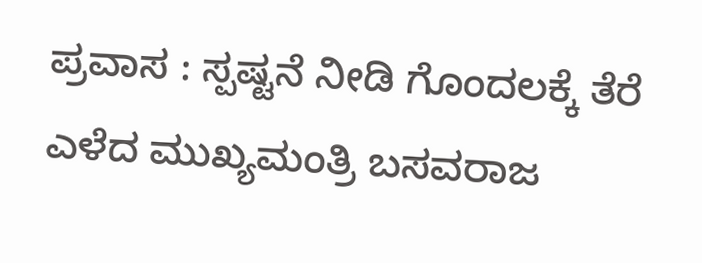ಪ್ರವಾಸ : ಸ್ಪಷ್ಟನೆ ನೀಡಿ ಗೊಂದಲಕ್ಕೆ ತೆರೆ ಎಳೆದ ಮುಖ್ಯಮಂತ್ರಿ ಬಸವರಾಜ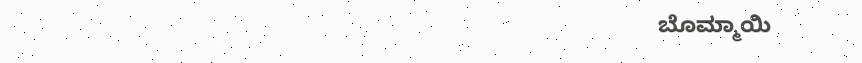ಬೊಮ್ಮಾಯಿ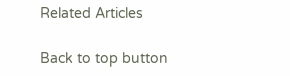Related Articles

Back to top button